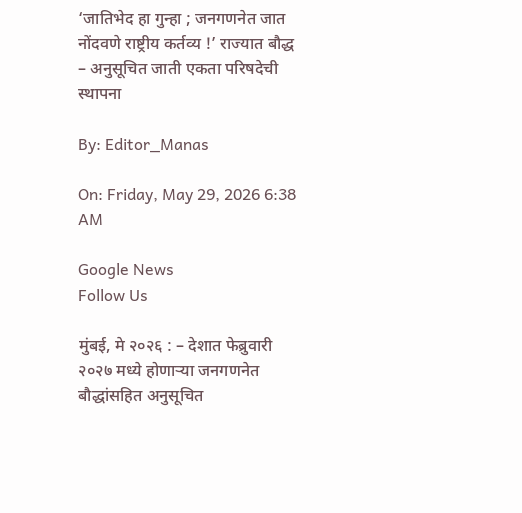‘जातिभेद हा गुन्हा ; जनगणनेत जात नोंदवणे राष्ट्रीय कर्तव्य !’ राज्यात बौद्ध – अनुसूचित जाती एकता परिषदेची स्थापना

By: Editor_Manas

On: Friday, May 29, 2026 6:38 AM

Google News
Follow Us

मुंबई, मे २०२६ : – देशात फेब्रुवारी २०२७ मध्ये होणाऱ्या जनगणनेत बौद्धांसहित अनुसूचित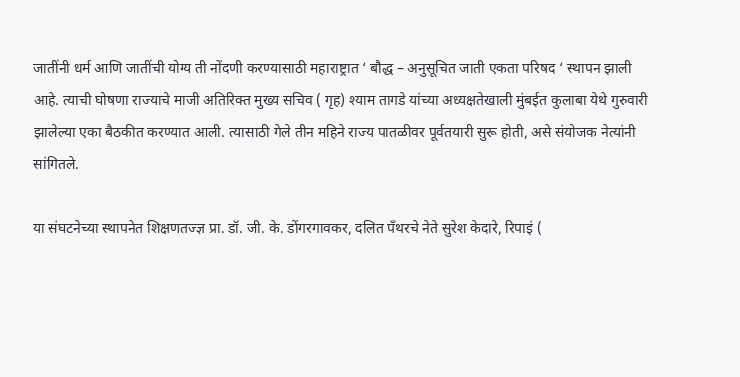जातींनी धर्म आणि जातींची योग्य ती नोंदणी करण्यासाठी महाराष्ट्रात ‘ बौद्ध – अनुसूचित जाती एकता परिषद ‘ स्थापन झाली आहे. त्याची घोषणा राज्याचे माजी अतिरिक्त मुख्य सचिव ( गृह) श्याम तागडे यांच्या अध्यक्षतेखाली मुंबईत कुलाबा येथे गुरुवारी झालेल्या एका बैठकीत करण्यात आली. त्यासाठी गेले तीन महिने राज्य पातळीवर पूर्वतयारी सुरू होती, असे संयोजक नेत्यांनी सांगितले.

या संघटनेच्या स्थापनेत शिक्षणतज्ज्ञ प्रा. डॉ. जी. के. डोंगरगावकर, दलित पँथरचे नेते सुरेश केदारे, रिपाइं (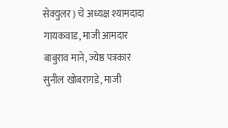सेक्युलर ) चे अध्यक्ष श्यामदादा गायकवाड, माजी आमदार बाबुराव माने, ज्येष्ठ पत्रकार सुनील खोबरागडे, माजी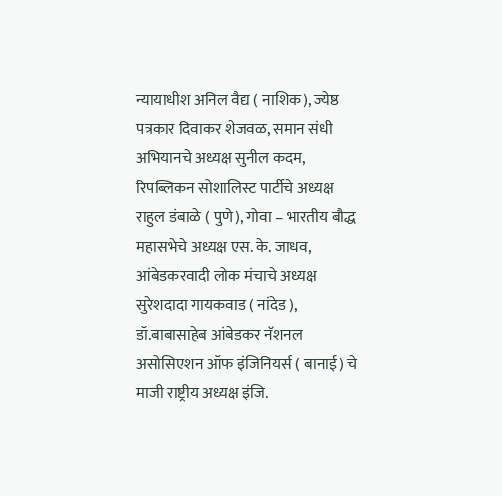न्यायाधीश अनिल वैद्य ( नाशिक), ज्येष्ठ पत्रकार दिवाकर शेजवळ, समान संधी अभियानचे अध्यक्ष सुनील कदम, रिपब्लिकन सोशालिस्ट पार्टीचे अध्यक्ष राहुल डंबाळे ( पुणे), गोवा – भारतीय बौद्ध महासभेचे अध्यक्ष एस. के. जाधव, आंबेडकरवादी लोक मंचाचे अध्यक्ष सुरेशदादा गायकवाड ( नांदेड ), डॉ.बाबासाहेब आंबेडकर नॅशनल असोसिएशन ऑफ इंजिनियर्स ( बानाई) चे माजी राष्ट्रीय अध्यक्ष इंजि.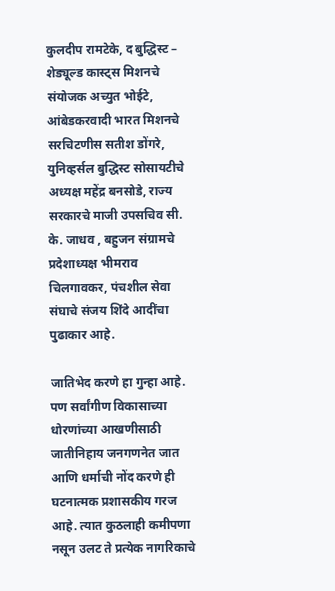कुलदीप रामटेके, द बुद्धिस्ट – शेड्यूल्ड कास्ट्स मिशनचे संयोजक अच्युत भोईटे, आंबेडकरवादी भारत मिशनचे सरचिटणीस सतीश डोंगरे, युनिव्हर्सल बुद्धिस्ट सोसायटीचे अध्यक्ष महेंद्र बनसोडे, राज्य सरकारचे माजी उपसचिव सी. के. जाधव , बहुजन संग्रामचे प्रदेशाध्यक्ष भीमराव चिलगावकर, पंचशील सेवा संघाचे संजय शिंदे आदींचा पुढाकार आहे.

जातिभेद करणे हा गुन्हा आहे. पण सर्वांगीण विकासाच्या धोरणांच्या आखणीसाठी जातीनिहाय जनगणनेत जात आणि धर्माची नोंद करणे ही घटनात्मक प्रशासकीय गरज आहे. त्यात कुठलाही कमीपणा नसून उलट ते प्रत्येक नागरिकाचे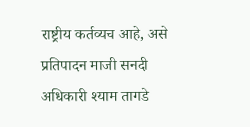राष्ट्रीय कर्तव्यच आहे, असे प्रतिपादन माजी सनदी अधिकारी श्याम तागडे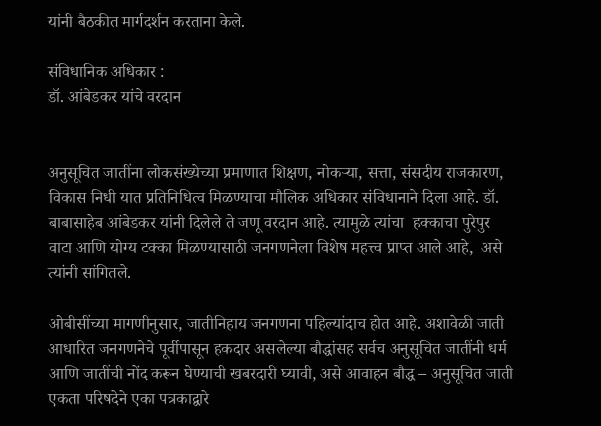यांनी बैठकीत मार्गदर्शन करताना केले.

संविधानिक अधिकार :
डॉ. आंबेडकर यांचे वरदान


अनुसूचित जातींना लोकसंख्येच्या प्रमाणात शिक्षण, नोकऱ्या, सत्ता, संसदीय राजकारण, विकास निधी यात प्रतिनिधित्व मिळण्याचा मौलिक अधिकार संविधानाने दिला आहे. डॉ. बाबासाहेब आंबेडकर यांनी दिलेले ते जणू वरदान आहे. त्यामुळे त्यांचा  हक्काचा पुरेपुर वाटा आणि योग्य टक्का मिळण्यासाठी जनगणनेला विशेष महत्त्व प्राप्त आले आहे,  असे त्यांनी सांगितले.

ओबीसींच्या मागणीनुसार, जातीनिहाय जनगणना पहिल्यांदाच होत आहे. अशावेळी जाती आधारित जनगणनेचे पूर्वीपासून हकदार असलेल्या बौद्धांसह सर्वच अनुसूचित जातींनी धर्म आणि जातींची नोंद करून घेण्याची खबरदारी घ्यावी, असे आवाहन बौद्ध – अनुसूचित जाती एकता परिषदेने एका पत्रकाद्वारे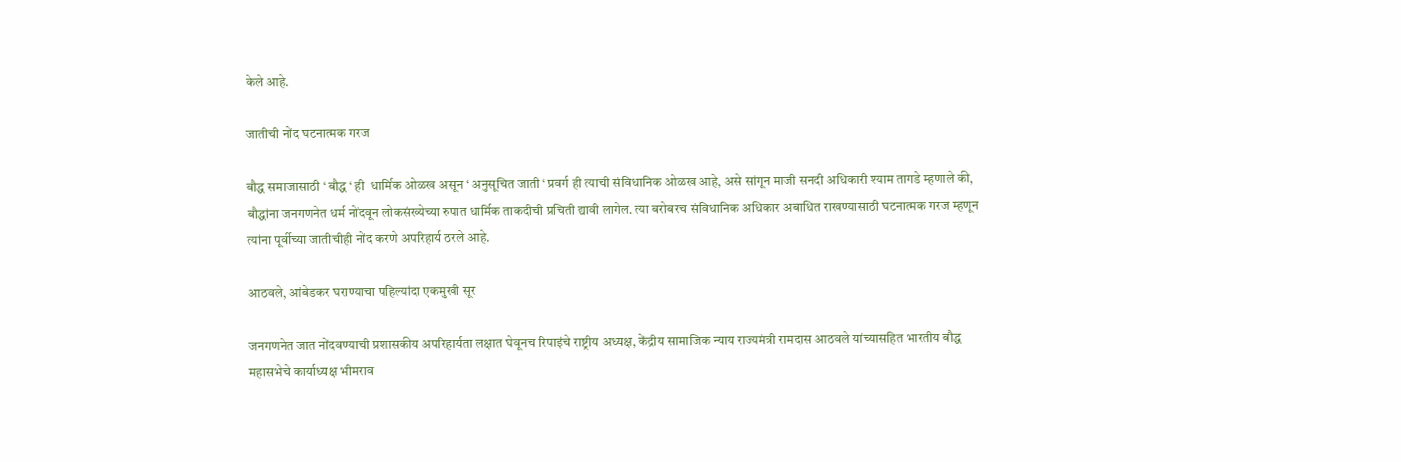केले आहे.

जातीची नोंद घटनात्मक गरज

बौद्ध समाजासाठी ‘ बौद्ध ‘ ही  धार्मिक ओळख असून ‘ अनुसूचित जाती ‘ प्रवर्ग ही त्याची संविधानिक ओळख आहे, असे सांगून माजी सनदी अधिकारी श्याम तागडे म्हणाले की, बौद्धांना जनगणनेत धर्म नोंदवून लोकसंख्येच्या रुपात धार्मिक ताकदीची प्रचिती द्यावी लागेल. त्या बरोबरच संविधानिक अधिकार अबाधित राखण्यासाठी घटनात्मक गरज म्हणून त्यांना पूर्वीच्या जातीचीही नोंद करणे अपरिहार्य ठरले आहे.

आठवले, आंबेडकर घराण्याचा पहिल्यांदा एकमुखी सूर

जनगणनेत जात नोंदवण्याची प्रशासकीय अपरिहार्यता लक्षात घेवूनच रिपाइंचे राष्ट्रीय अध्यक्ष, केंद्रीय सामाजिक न्याय राज्यमंत्री रामदास आठवले यांच्यासहित भारतीय बौद्ध महासभेचे कार्याध्यक्ष भीमराव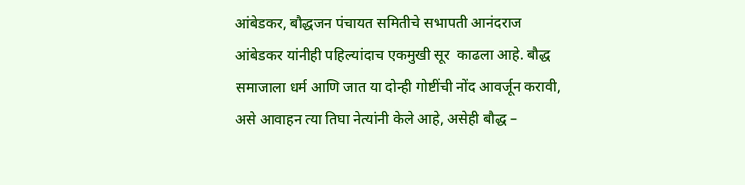आंबेडकर, बौद्धजन पंचायत समितीचे सभापती आनंदराज आंबेडकर यांनीही पहिल्यांदाच एकमुखी सूर  काढला आहे. बौद्ध समाजाला धर्म आणि जात या दोन्ही गोष्टींची नोंद आवर्जून करावी, असे आवाहन त्या तिघा नेत्यांनी केले आहे, असेही बौद्ध –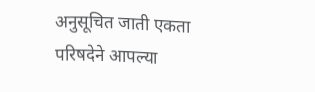अनुसूचित जाती एकता परिषदेने आपल्या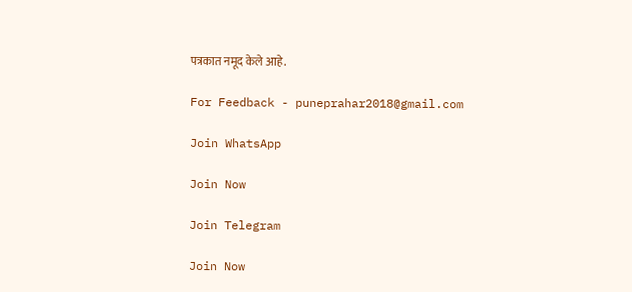पत्रकात नमूद केले आहे.

For Feedback - puneprahar2018@gmail.com

Join WhatsApp

Join Now

Join Telegram

Join Now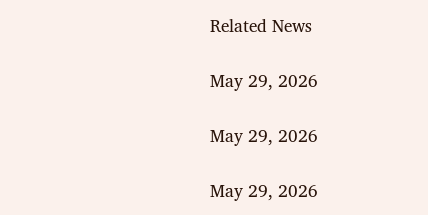Related News

May 29, 2026

May 29, 2026

May 29, 2026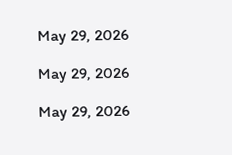May 29, 2026

May 29, 2026

May 29, 2026